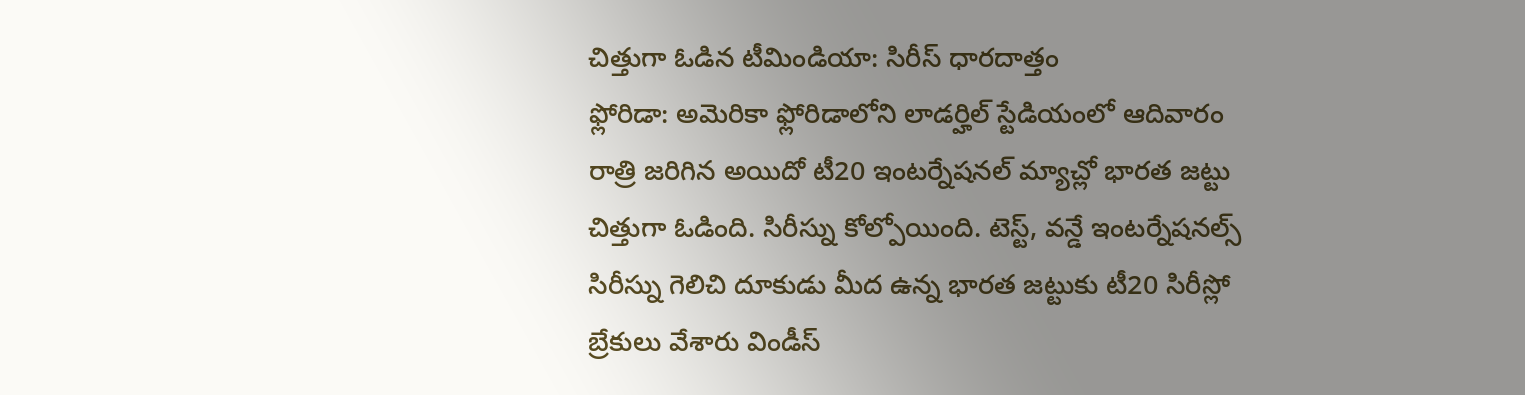చిత్తుగా ఓడిన టీమిండియా: సిరీస్ ధారదాత్తం
ఫ్లోరిడా: అమెరికా ఫ్లోరిడాలోని లాడర్హిల్ స్టేడియంలో ఆదివారం రాత్రి జరిగిన అయిదో టీ20 ఇంటర్నేషనల్ మ్యాచ్లో భారత జట్టు చిత్తుగా ఓడింది. సిరీస్ను కోల్పోయింది. టెస్ట్, వన్డే ఇంటర్నేషనల్స్ సిరీస్ను గెలిచి దూకుడు మీద ఉన్న భారత జట్టుకు టీ20 సిరీస్లో బ్రేకులు వేశారు విండీస్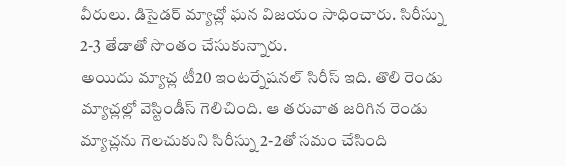వీరులు. డిసైడర్ మ్యాచ్లో ఘన విజయం సాధించారు. సిరీస్ను 2-3 తేడాతో సొంతం చేసుకున్నారు.
అయిదు మ్యాచ్ల టీ20 ఇంటర్నేషనల్ సిరీస్ ఇది. తొలి రెండు మ్యాచ్లల్లో వెస్టిండీస్ గెలిచింది. ఆ తరువాత జరిగిన రెండు మ్యాచ్లను గెలచుకుని సిరీస్ను 2-2తో సమం చేసింది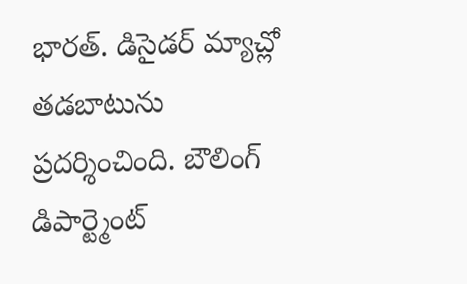భారత్. డిసైడర్ మ్యాచ్లో తడబాటును ప్రదర్శించింది. బౌలింగ్ డిపార్ట్మెంట్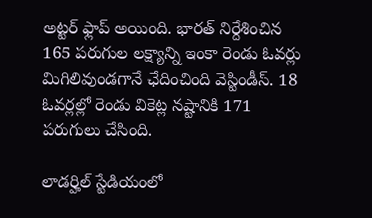అట్టర్ ఫ్లాప్ అయింది. భారత్ నిర్దేశించిన 165 పరుగుల లక్ష్యాన్ని ఇంకా రెండు ఓవర్లు మిగిలివుండగానే ఛేదించింది వెస్టిండీస్. 18 ఓవర్లల్లో రెండు వికెట్ల నష్టానికి 171 పరుగులు చేసింది.

లాడర్హిల్ స్టేడియంలో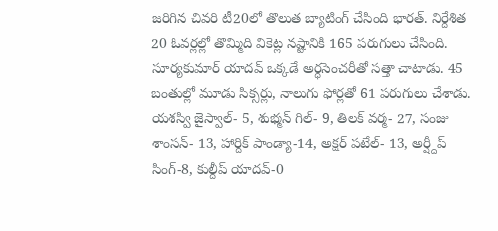జరిగిన చివరి టీ20లో తొలుత బ్యాటింగ్ చేసింది భారత్. నిర్దేశిత 20 ఓవర్లల్లో తొమ్మిది వికెట్ల నష్టానికి 165 పరుగులు చేసింది. సూర్యకుమార్ యాదవ్ ఒక్కడే అర్ధసెంచరీతో సత్తా చాటాడు. 45 బంతుల్లో మూడు సిక్సర్లు, నాలుగు ఫోర్లతో 61 పరుగులు చేశాడు.
యశస్వి జైస్వాల్- 5, శుభ్మన్ గిల్- 9, తిలక్ వర్మ- 27, సంజు శాంసన్- 13, హార్దిక్ పాండ్యా-14, అక్షర్ పటేల్- 13, అర్ష్దీప్ సింగ్-8, కుల్దీప్ యాదవ్-0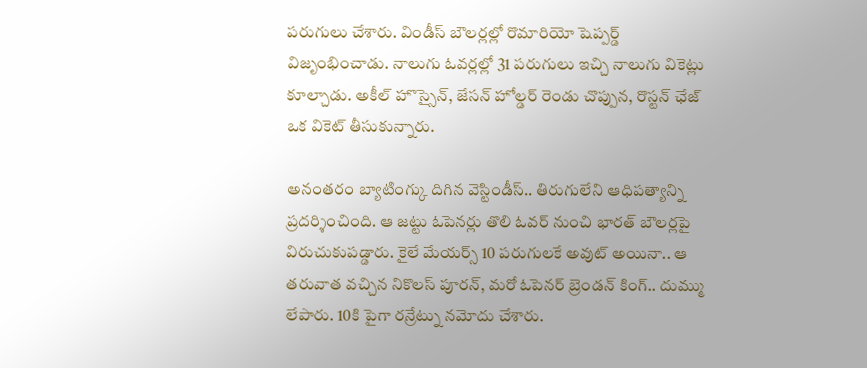పరుగులు చేశారు. విండీస్ బౌలర్లల్లో రొమారియో షెప్పర్డ్ విజృంభించాడు. నాలుగు ఓవర్లల్లో 31 పరుగులు ఇచ్చి నాలుగు వికెట్లు కూల్చాడు. అకీల్ హొస్సైన్, జేసన్ హోల్డర్ రెండు చొప్పున, రొస్టన్ ఛేజ్ ఒక వికెట్ తీసుకున్నారు.

అనంతరం బ్యాటింగ్కు దిగిన వెస్టిండీస్.. తిరుగులేని ఆధిపత్యాన్ని ప్రదర్శించింది. ఆ జట్టు ఓపెనర్లు తొలి ఓవర్ నుంచి భారత్ బౌలర్లపై విరుచుకుపడ్డారు. కైలే మేయర్స్ 10 పరుగులకే అవుట్ అయినా.. ఆ తరువాత వచ్చిన నికొలస్ పూరన్, మరో ఓపెనర్ బ్రెండన్ కింగ్.. దుమ్ము లేపారు. 10కి పైగా రన్రేట్ను నమోదు చేశారు.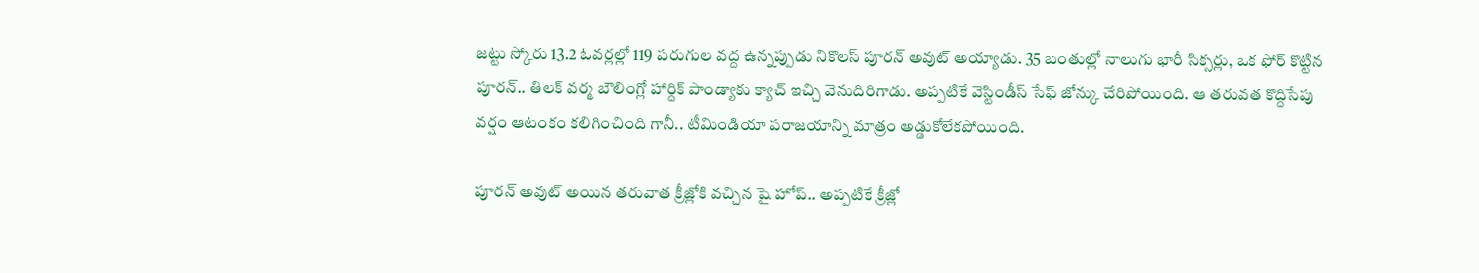జట్టు స్కోరు 13.2 ఓవర్లల్లో 119 పరుగుల వద్ద ఉన్నప్పుడు నికొలస్ పూరన్ అవుట్ అయ్యాడు. 35 బంతుల్లో నాలుగు భారీ సిక్సర్లు, ఒక ఫోర్ కొట్టిన పూరన్.. తిలక్ వర్మ బౌలింగ్లో హార్దిక్ పాండ్యాకు క్యాచ్ ఇచ్చి వెనుదిరిగాడు. అప్పటికే వెస్టిండీస్ సేఫ్ జోన్కు చేరిపోయింది. ఆ తరువత కొద్దిసేపు వర్షం ఆటంకం కలిగించింది గానీ.. టీమిండియా పరాజయాన్ని మాత్రం అడ్డుకోలేకపోయింది.

పూరన్ అవుట్ అయిన తరువాత క్రీజ్లోకి వచ్చిన షై హోప్.. అప్పటికే క్రీజ్లో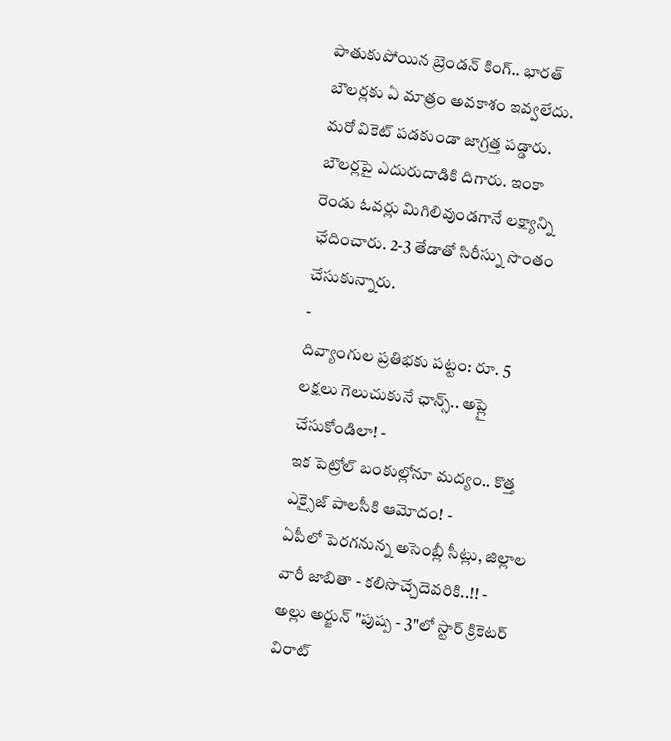పాతుకుపోయిన బ్రెండన్ కింగ్.. భారత్ బౌలర్లకు ఏ మాత్రం అవకాశం ఇవ్వలేదు. మరో వికెట్ పడకుండా జాగ్రత్త పడ్డారు. బౌలర్లపై ఎదురుదాడికి దిగారు. ఇంకా రెండు ఓవర్లు మిగిలివుండగానే లక్ష్యాన్ని ఛేదించారు. 2-3 తేడాతో సిరీస్ను సొంతం చేసుకున్నారు.
-
దివ్యాంగుల ప్రతిభకు పట్టం: రూ. 5 లక్షలు గెలుచుకునే ఛాన్స్.. అప్లై చేసుకోండిలా! -
ఇక పెట్రోల్ బంకుల్లోనూ మద్యం.. కొత్త ఎక్సైజ్ పాలసీకి ఆమోదం! -
ఏపీలో పెరగనున్న అసెంబ్లీ సీట్లు, జిల్లాల వారీ జాబితా - కలిసొచ్చేదెవరికి..!! -
అల్లు అర్జున్ "పుష్ప - 3"లో స్టార్ క్రికెటర్ విరాట్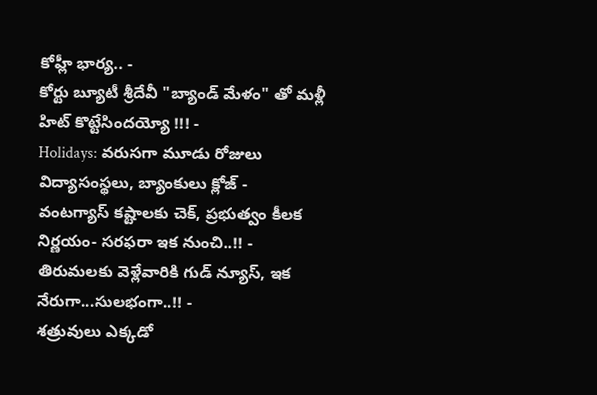కోహ్లీ భార్య.. -
కోర్టు బ్యూటీ శ్రీదేవీ "బ్యాండ్ మేళం" తో మళ్లీ హిట్ కొట్టేసిందయ్యో !!! -
Holidays: వరుసగా మూడు రోజులు విద్యాసంస్థలు, బ్యాంకులు క్లోజ్ -
వంటగ్యాస్ కష్టాలకు చెక్, ప్రభుత్వం కీలక నిర్ణయం- సరఫరా ఇక నుంచి..!! -
తిరుమలకు వెళ్లేవారికి గుడ్ న్యూస్, ఇక నేరుగా...సులభంగా..!! -
శత్రువులు ఎక్కడో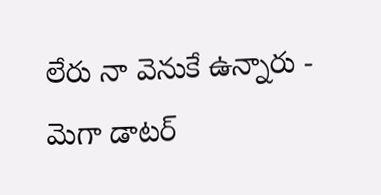లేరు నా వెనుకే ఉన్నారు - మెగా డాటర్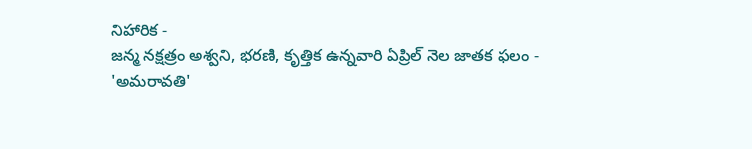నిహారిక -
జన్మ నక్షత్రం అశ్వని, భరణి, కృత్తిక ఉన్నవారి ఏప్రిల్ నెల జాతక ఫలం -
'అమరావతి'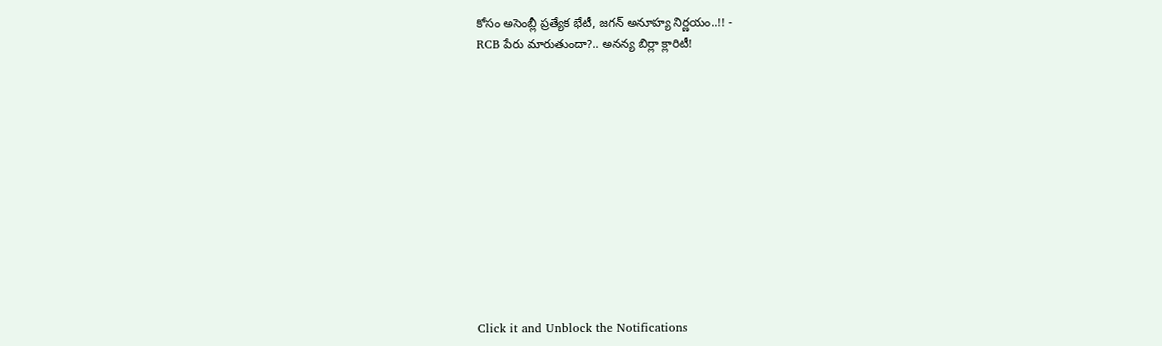కోసం అసెంబ్లీ ప్రత్యేక భేటీ, జగన్ అనూహ్య నిర్ణయం..!! -
RCB పేరు మారుతుందా?.. అనన్య బిర్లా క్లారిటీ!












Click it and Unblock the Notifications